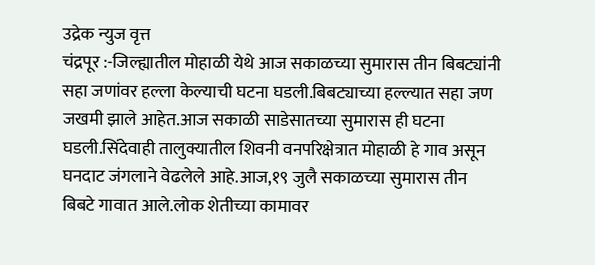उद्रेक न्युज वृत्त
चंद्रपूर :-जिल्ह्यातील मोहाळी येथे आज सकाळच्या सुमारास तीन बिबट्यांनी सहा जणांवर हल्ला केल्याची घटना घडली.बिबट्याच्या हल्ल्यात सहा जण जखमी झाले आहेत.आज सकाळी साडेसातच्या सुमारास ही घटना घडली.सिंदेवाही तालुक्यातील शिवनी वनपरिक्षेत्रात मोहाळी हे गाव असून घनदाट जंगलाने वेढलेले आहे.आज,१९ जुलै सकाळच्या सुमारास तीन बिबटे गावात आले.लोक शेतीच्या कामावर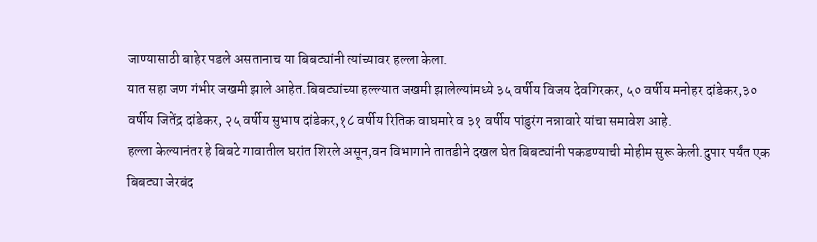जाण्यासाठी बाहेर पडले असतानाच या बिबट्यांनी त्यांच्यावर हल्ला केला.
यात सहा जण गंभीर जखमी झाले आहेत.बिबट्यांच्या हल्ल्यात जखमी झालेल्यांमध्ये ३५ वर्षीय विजय देवगिरकर, ५० वर्षीय मनोहर दांडेकर,३० वर्षीय जितेंद्र दांडेकर, २५ वर्षीय सुभाष दांडेकर,१८ वर्षीय रितिक वाघमारे व ३१ वर्षीय पांडुरंग नन्नावारे यांचा समावेश आहे.
हल्ला केल्यानंतर हे बिबटे गावातील घरांत शिरले असून,वन विभागाने तातडीने दखल घेत बिबट्यांनी पकडण्याची मोहीम सुरू केली.दुपार पर्यंत एक बिबट्या जेरबंद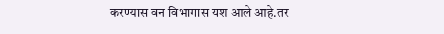करण्यास वन विभागास यश आले आहे.तर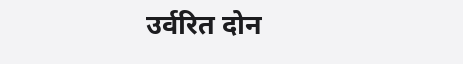उर्वरित दोन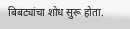बिबट्यांचा शोध सुरू होता.